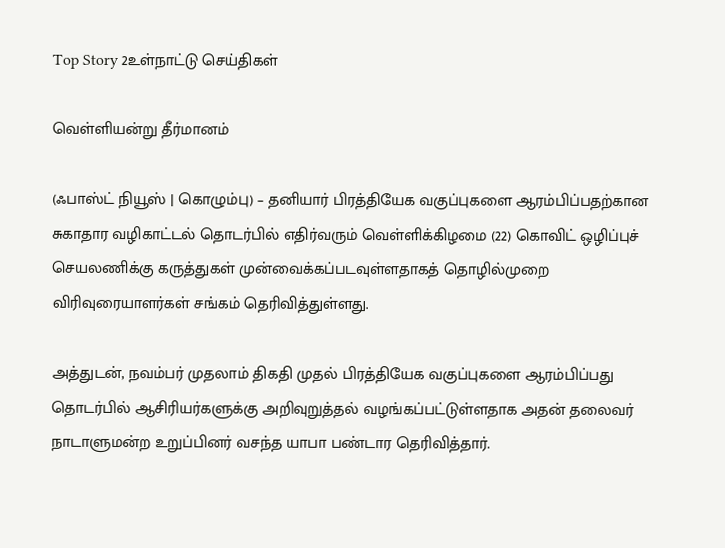Top Story 2உள்நாட்டு செய்திகள்

வெள்ளியன்று தீர்மானம்

(ஃபாஸ்ட் நியூஸ் | கொழும்பு) – தனியார் பிரத்தியேக வகுப்புகளை ஆரம்பிப்பதற்கான சுகாதார வழிகாட்டல் தொடர்பில் எதிர்வரும் வெள்ளிக்கிழமை (22) கொவிட் ஒழிப்புச் செயலணிக்கு கருத்துகள் முன்வைக்கப்படவுள்ளதாகத் தொழில்முறை விரிவுரையாளர்கள் சங்கம் தெரிவித்துள்ளது.

அத்துடன், நவம்பர் முதலாம் திகதி முதல் பிரத்தியேக வகுப்புகளை ஆரம்பிப்பது தொடர்பில் ஆசிரியர்களுக்கு அறிவுறுத்தல் வழங்கப்பட்டுள்ளதாக அதன் தலைவர் நாடாளுமன்ற உறுப்பினர் வசந்த யாபா பண்டார தெரிவித்தார்.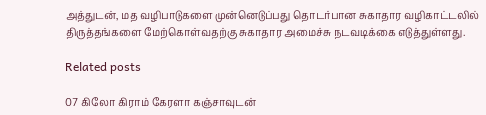அத்துடன், மத வழிபாடுகளை முன்னெடுப்பது தொடர்பான சுகாதார வழிகாட்டலில் திருத்தங்களை மேற்கொள்வதற்கு சுகாதார அமைச்சு நடவடிக்கை எடுத்துள்ளது.

Related posts

07 கிலோ கிராம் கேரளா கஞ்சாவுடன்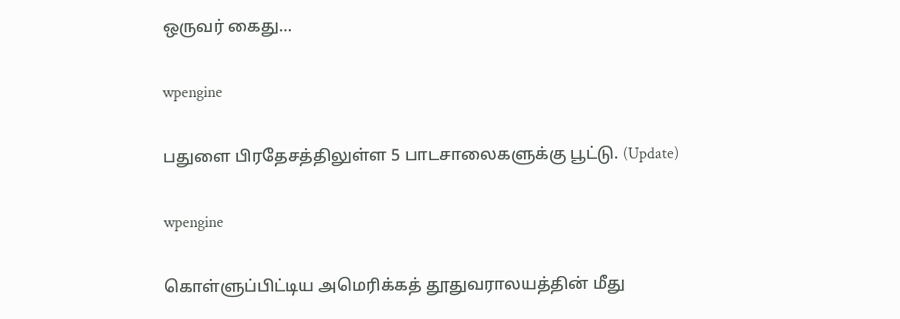ஒருவர் கைது…

wpengine

பதுளை பிரதேசத்திலுள்ள 5 பாடசாலைகளுக்கு பூட்டு. (Update)

wpengine

கொள்ளுப்பிட்டிய அமெரிக்கத் தூதுவராலயத்தின் மீது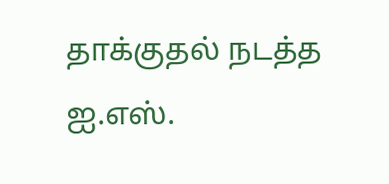தாக்குதல் நடத்த ஐ.எஸ்.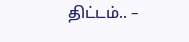திட்டம்.. –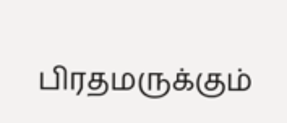பிரதமருக்கும்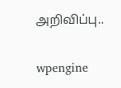அறிவிப்பு..

wpengine